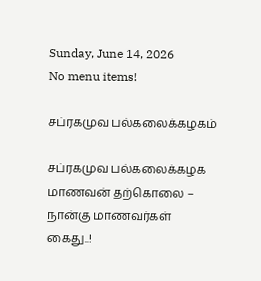Sunday, June 14, 2026
No menu items!

சப்ரகமுவ பல்கலைக்கழகம்

சப்ரகமுவ பல்கலைக்கழக மாணவன் தற்கொலை – நான்கு மாணவர்கள் கைது..!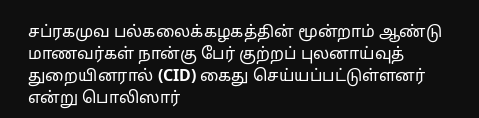சப்ரகமுவ பல்கலைக்கழகத்தின் மூன்றாம் ஆண்டு மாணவர்கள் நான்கு பேர் குற்றப் புலனாய்வுத் துறையினரால் (CID) கைது செய்யப்பட்டுள்ளனர் என்று பொலிஸார்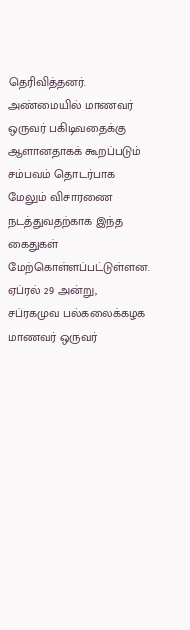தெரிவித்தனர். அண்மையில் மாணவர் ஒருவர் பகிடிவதைக்கு ஆளானதாகக் கூறப்படும் சம்பவம் தொடர்பாக மேலும் விசாரணை நடத்துவதற்காக இந்த கைதுகள் மேற்கொள்ளப்பட்டுள்ளன. ஏப்ரல் 29 அன்று, சப்ரகமுவ பல்கலைக்கழக மாணவர் ஒருவர்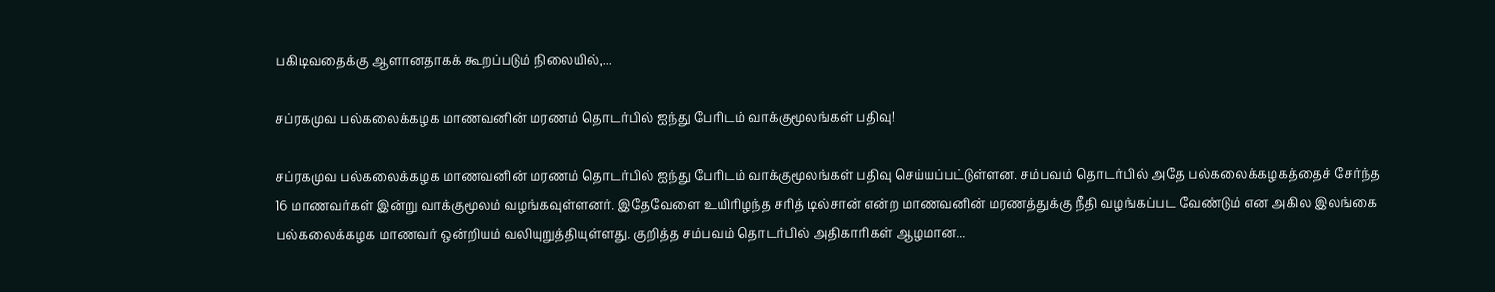பகிடிவதைக்கு ஆளானதாகக் கூறப்படும் நிலையில்,...

சப்ரகமுவ பல்கலைக்கழக மாணவனின் மரணம் தொடர்பில் ஐந்து பேரிடம் வாக்குமூலங்கள் பதிவு!

சப்ரகமுவ பல்கலைக்கழக மாணவனின் மரணம் தொடர்பில் ஐந்து பேரிடம் வாக்குமூலங்கள் பதிவு செய்யப்பட்டுள்ளன. சம்பவம் தொடர்பில் அதே பல்கலைக்கழகத்தைச் சேர்ந்த 16 மாணவர்கள் இன்று வாக்குமூலம் வழங்கவுள்ளனர். இதேவேளை உயிரிழந்த சரித் டில்சான் என்ற மாணவனின் மரணத்துக்கு நீதி வழங்கப்பட வேண்டும் என அகில இலங்கை பல்கலைக்கழக மாணவர் ஒன்றியம் வலியுறுத்தியுள்ளது. குறித்த சம்பவம் தொடர்பில் அதிகாரிகள் ஆழமான...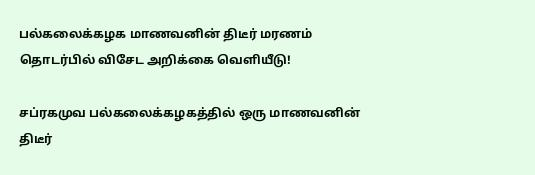பல்கலைக்கழக மாணவனின் திடீர் மரணம் தொடர்பில் விசேட அறிக்கை வெளியீடு!

சப்ரகமுவ பல்கலைக்கழகத்தில் ஒரு மாணவனின் திடீர்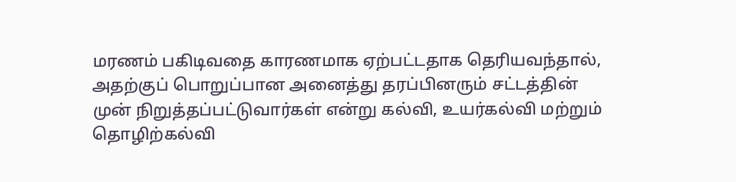மரணம் பகிடிவதை காரணமாக ஏற்பட்டதாக தெரியவந்தால், அதற்குப் பொறுப்பான அனைத்து தரப்பினரும் சட்டத்தின் முன் நிறுத்தப்பட்டுவார்கள் என்று கல்வி, உயர்கல்வி மற்றும் தொழிற்கல்வி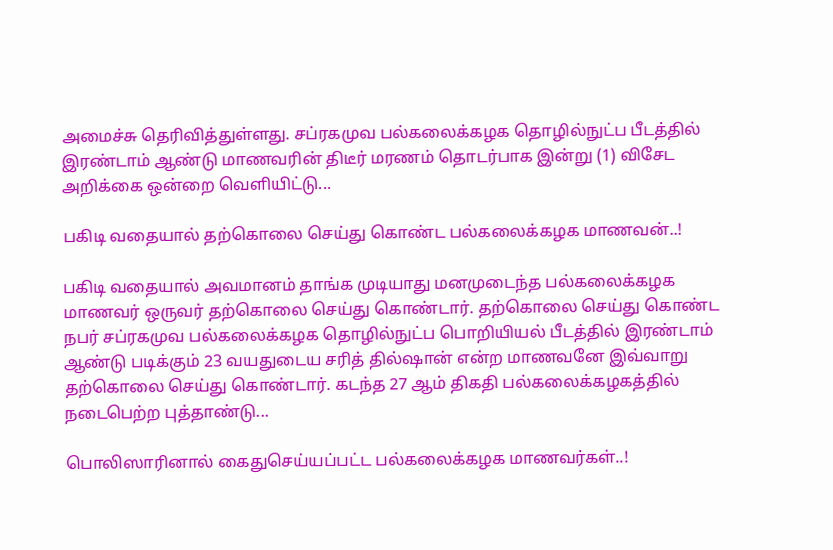அமைச்சு தெரிவித்துள்ளது. சப்ரகமுவ பல்கலைக்கழக தொழில்நுட்ப பீடத்தில் இரண்டாம் ஆண்டு மாணவரின் திடீர் மரணம் தொடர்பாக இன்று (1) விசேட அறிக்கை ஒன்றை வெளியிட்டு...

பகிடி வதையால் தற்கொலை செய்து கொண்ட பல்கலைக்கழக மாணவன்..!

பகிடி வதையால் அவமானம் தாங்க முடியாது மனமுடைந்த பல்கலைக்கழக மாணவர் ஒருவர் தற்கொலை செய்து கொண்டார். தற்கொலை செய்து கொண்ட நபர் சப்ரகமுவ பல்கலைக்கழக தொழில்நுட்ப பொறியியல் பீடத்தில் இரண்டாம் ஆண்டு படிக்கும் 23 வயதுடைய சரித் தில்ஷான் என்ற மாணவனே இவ்வாறு தற்கொலை செய்து கொண்டார். கடந்த 27 ஆம் திகதி பல்கலைக்கழகத்தில் நடைபெற்ற புத்தாண்டு...

பொலிஸாரினால் கைதுசெய்யப்பட்ட பல்கலைக்கழக மாணவர்கள்..!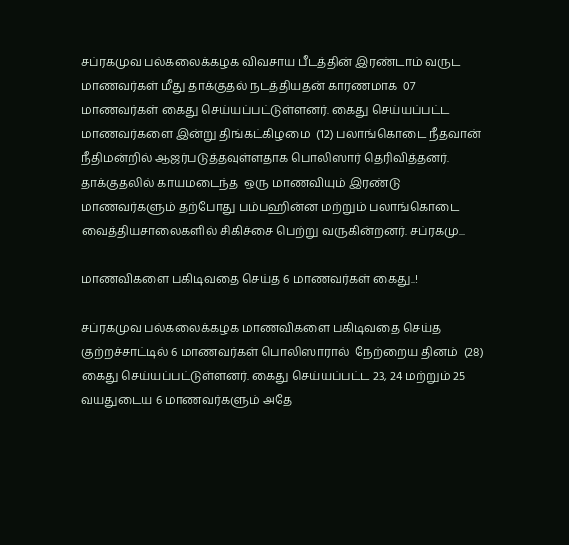சப்ரகமுவ பல்கலைக்கழக விவசாய பீடத்தின் இரண்டாம் வருட மாணவர்கள் மீது தாக்குதல் நடத்தியதன் காரணமாக  07 மாணவர்கள் கைது செய்யப்பட்டுள்ளனர். கைது செய்யப்பட்ட மாணவர்களை இன்று திங்கட்கிழமை  (12) பலாங்கொடை நீதவான் நீதிமன்றில் ஆஜர்படுத்தவுள்ளதாக பொலிஸார் தெரிவித்தனர். தாக்குதலில் காயமடைந்த  ஒரு மாணவியும் இரண்டு மாணவர்களும் தற்போது பம்பஹின்ன மற்றும் பலாங்கொடை வைத்தியசாலைகளில் சிகிச்சை பெற்று வருகின்றனர். சப்ரகமு...

மாணவிகளை பகிடிவதை செய்த 6 மாணவர்கள் கைது..!

சப்ரகமுவ பல்கலைக்கழக மாணவிகளை பகிடிவதை செய்த குற்றச்சாட்டில் 6 மாணவர்கள் பொலிஸாரால்  நேற்றைய தினம்  (28) கைது செய்யப்பட்டுள்ளனர். கைது செய்யப்பட்ட 23, 24 மற்றும் 25 வயதுடைய 6 மாணவர்களும் அதே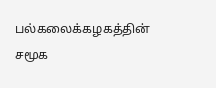பல்கலைக்கழகத்தின் சமூக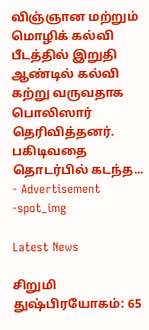விஞ்ஞான மற்றும் மொழிக் கல்வி பீடத்தில் இறுதி ஆண்டில் கல்வி கற்று வருவதாக பொலிஸார் தெரிவித்தனர். பகிடிவதை தொடர்பில் கடந்த...
- Advertisement -spot_img

Latest News

சிறுமி துஷ்பிரயோகம்: 65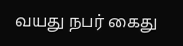வயது நபர் கைது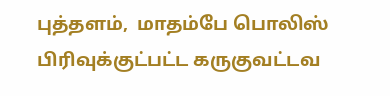புத்தளம்,  மாதம்பே பொலிஸ் பிரிவுக்குட்பட்ட கருகுவட்டவ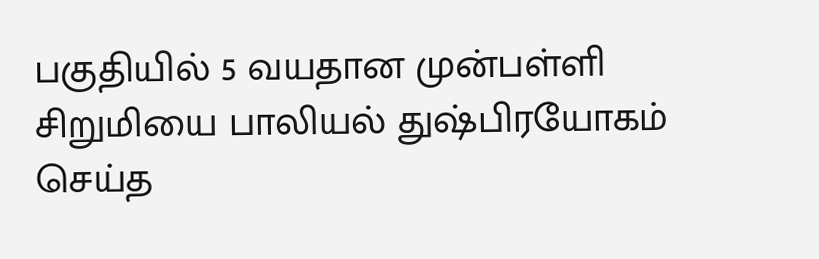பகுதியில் 5 வயதான முன்பள்ளி  சிறுமியை பாலியல் துஷ்பிரயோகம் செய்த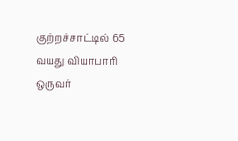குற்றச்சாட்டில் 65 வயது வியாபாரி ஒருவர்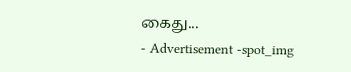கைது...
- Advertisement -spot_img